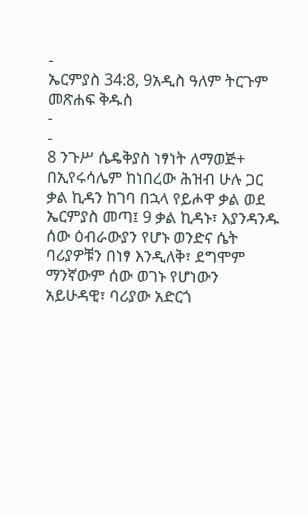-
ኤርምያስ 34:8, 9አዲስ ዓለም ትርጉም መጽሐፍ ቅዱስ
-
-
8 ንጉሥ ሴዴቅያስ ነፃነት ለማወጅ+ በኢየሩሳሌም ከነበረው ሕዝብ ሁሉ ጋር ቃል ኪዳን ከገባ በኋላ የይሖዋ ቃል ወደ ኤርምያስ መጣ፤ 9 ቃል ኪዳኑ፣ እያንዳንዱ ሰው ዕብራውያን የሆኑ ወንድና ሴት ባሪያዎቹን በነፃ እንዲለቅ፣ ደግሞም ማንኛውም ሰው ወገኑ የሆነውን አይሁዳዊ፣ ባሪያው አድርጎ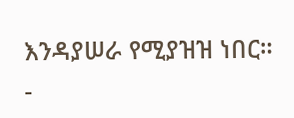እንዳያሠራ የሚያዝዝ ነበር።
-